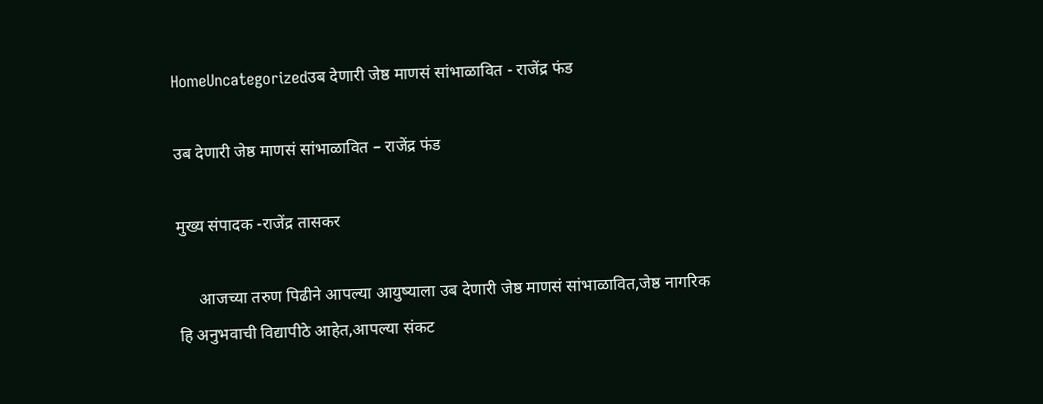HomeUncategorizedउब देणारी जेष्ठ माणसं सांभाळावित - राजेंद्र फंड

उब देणारी जेष्ठ माणसं सांभाळावित – राजेंद्र फंड

मुख्य संपादक -राजेंद्र तासकर

     आजच्या तरुण पिढीने आपल्या आयुष्याला उब देणारी जेष्ठ माणसं सांभाळावित,जेष्ठ नागरिक हि अनुभवाची विद्यापीठे आहेत,आपल्या संकट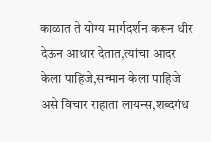काळात ते योग्य मार्गदर्शन करून धीर देऊन आधार देतात,त्यांचा आदर केला पाहिजे,सन्मान केला पाहिजे असे विचार राहाता लायन्स,शब्दगंध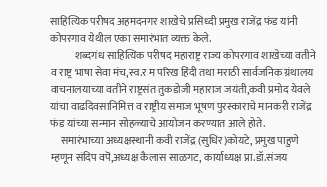साहित्यिक परीषद अहमदनगर शाखेचे प्रसिध्दी प्रमुख राजेंद्र फंड यांनी कोपरगाव येथील एका समारंभात व्यक्त केले.
            शब्दगंध साहित्यिक परीषद महाराष्ट्र राज्य कोपरगाव शाखेच्या वतीने व राष्ट्र भाषा सेवा मंच,स्व.र म परिख हिंदी तथा मराठी सार्वजनिक ग्रंथालय वाचनालयाच्या वतीने राष्ट्रसंत तुकडोजी महाराज जयंती,कवी प्रमोद येवले यांचा वाढदिवसानिमित्त व राष्ट्रीय समाज भूषण पुरस्काराचे मानकरी राजेंद्र फंड यांच्या सन्मान सोहळ्याचे आयोजन करण्यात आले होते.
     समारंभाच्या अध्यक्षस्थानी कवी राजेंद्र (सुधिर)कोयटे, प्रमुख पाहुणे म्हणून संदिप वपॆ,अध्यक्ष कैलास साळगट, कार्याध्यक्ष प्रा.डॉ.संजय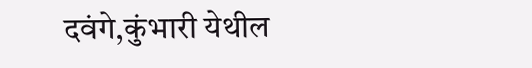दवंगे,कुंभारी येथील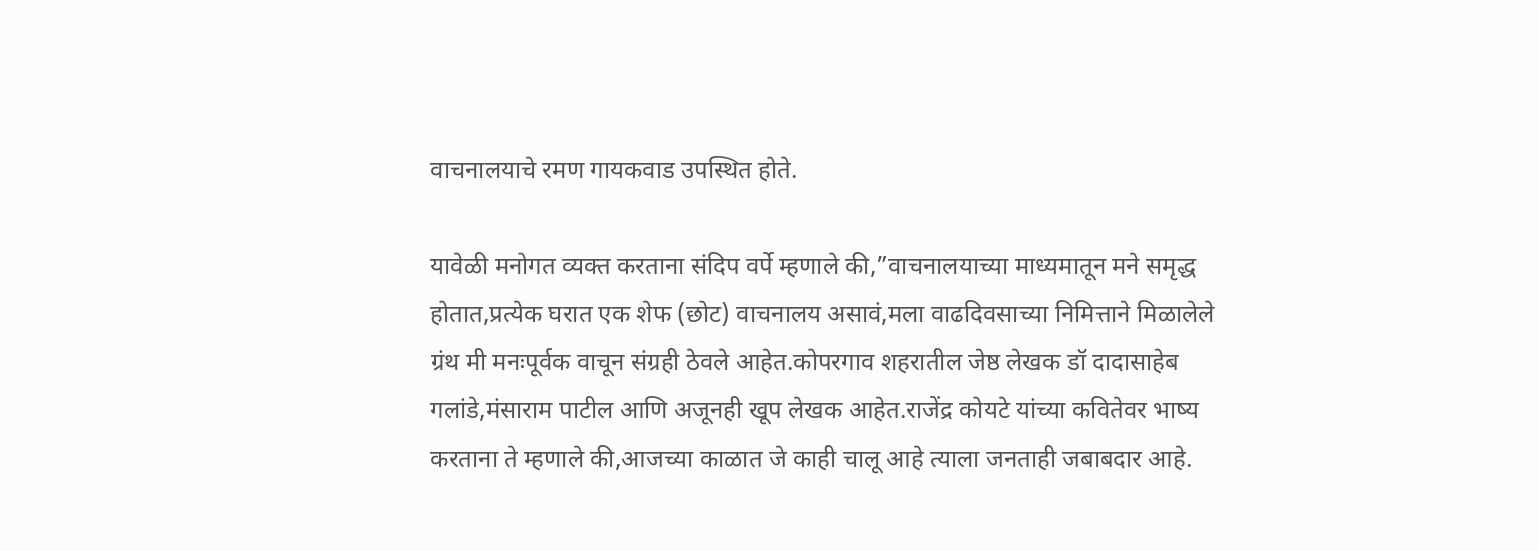वाचनालयाचे रमण गायकवाड उपस्थित होते.

यावेळी मनोगत व्यक्त करताना संदिप वर्पे म्हणाले की,”वाचनालयाच्या माध्यमातून मने समृद्ध होतात,प्रत्येक घरात एक शेफ (छोट) वाचनालय असावं,मला वाढदिवसाच्या निमित्ताने मिळालेले ग्रंथ मी मनःपूर्वक वाचून संग्रही ठेवले आहेत.कोपरगाव शहरातील जेष्ठ लेखक डॉ दादासाहेब गलांडे,मंसाराम पाटील आणि अजूनही खूप लेखक आहेत.राजेंद्र कोयटे यांच्या कवितेवर भाष्य करताना ते म्हणाले की,आजच्या काळात जे काही चालू आहे त्याला जनताही जबाबदार आहे.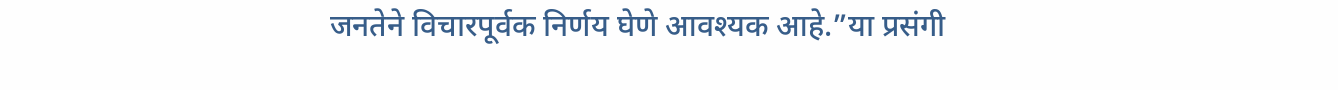जनतेने विचारपूर्वक निर्णय घेणे आवश्यक आहे.”या प्रसंगी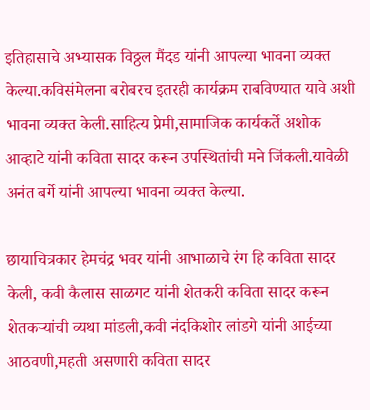इतिहासाचे अभ्यासक विठ्ठल मैंदड यांनी आपल्या भावना व्यक्त केल्या.कविसंमेलना बरोबरच इतरही कार्यक्रम राबविण्यात यावे अशी भावना व्यक्त केली.साहित्य प्रेमी,सामाजिक कार्यकर्ते अशोक आव्हाटे यांनी कविता सादर करून उपस्थितांची मने जिंकली.यावेळी अनंत बर्गे यांनी आपल्या भावना व्यक्त केल्या.

छायाचित्रकार हेमचंद्र भवर यांनी आभाळाचे रंग हि कविता सादर केली, कवी कैलास साळगट यांनी शेतकरी कविता सादर करून शेतकऱ्यांची व्यथा मांडली,कवी नंदकिशोर लांडगे यांनी आईच्या आठवणी,महती असणारी कविता सादर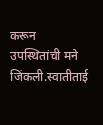करून उपस्थितांची मने जिंकली.स्वातीताई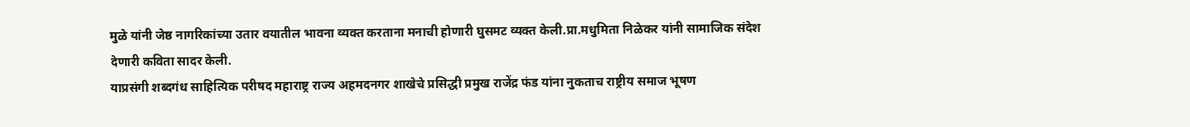मुळे यांनी जेष्ठ नागरिकांच्या उतार वयातील भावना व्यक्त करताना मनाची होणारी घुसमट व्यक्त केली.प्रा.मधुमिता निळेकर यांनी सामाजिक संदेश देणारी कविता सादर केली.
याप्रसंगी शब्दगंध साहित्यिक परीषद महाराष्ट्र राज्य अहमदनगर शाखेचे प्रसिद्धी प्रमुख राजेंद्र फंड यांना नुकताच राष्ट्रीय समाज भूषण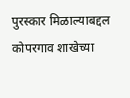पुरस्कार मिळाल्याबद्दल कोपरगाव शाखेच्या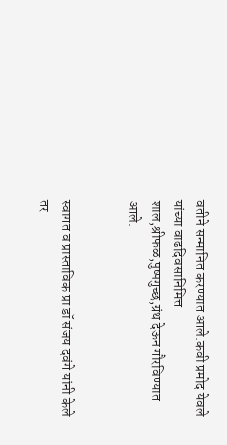वतीने सन्मानित करण्यात आले.कवी प्रमोद येवले यांच्या वाढदिवसानिमित्त शाल,श्रीफळ,पुष्पगुच्छ,ग्रंथ देऊन गौरविण्यात आले.


स्वागत व प्रास्ताविक प्रा डॉ संजय दवंगे यांनी केले तर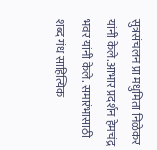सुत्रसंचलन प्रा मधुमिता निळेकर यांनी केले.आभार प्रदर्शन हेमचंद्र भवर यांनी केले. समारंभासाठी शब्द गंध साहित्यिक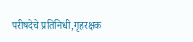परीषदेचे प्रतिनिधी,गृहरक्षक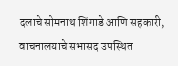दलाचे सोमनाथ शिंगाडे आणि सहकारी, वाचनालयाचे सभासद उपस्थित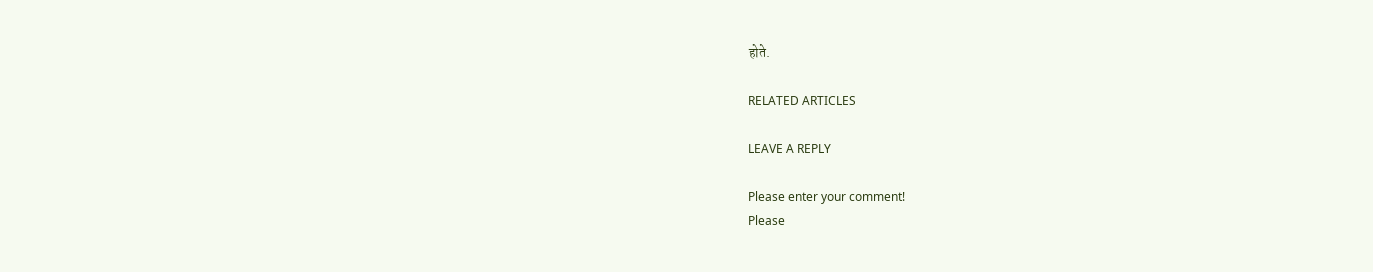होते.

RELATED ARTICLES

LEAVE A REPLY

Please enter your comment!
Please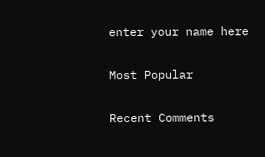enter your name here

Most Popular

Recent Comments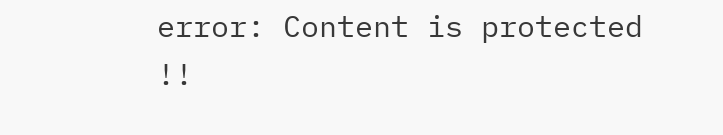error: Content is protected !!